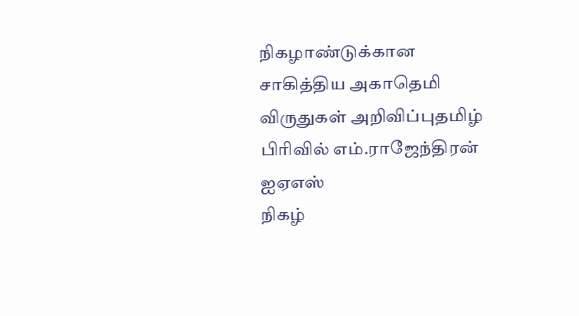நிகழாண்டுக்கான சாகித்திய அகாதெமி விருதுகள் அறிவிப்புதமிழ் பிரிவில் எம்.ராஜேந்திரன் ஐஏஎஸ்
நிகழ்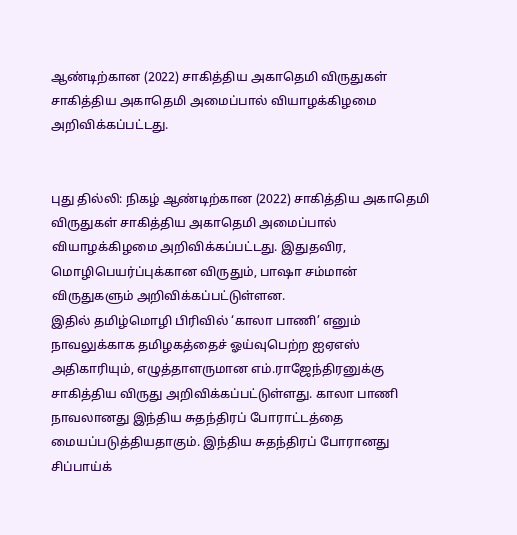ஆண்டிற்கான (2022) சாகித்திய அகாதெமி விருதுகள் சாகித்திய அகாதெமி அமைப்பால் வியாழக்கிழமை அறிவிக்கப்பட்டது.


புது தில்லி: நிகழ் ஆண்டிற்கான (2022) சாகித்திய அகாதெமி விருதுகள் சாகித்திய அகாதெமி அமைப்பால் வியாழக்கிழமை அறிவிக்கப்பட்டது. இதுதவிர, மொழிபெயர்ப்புக்கான விருதும், பாஷா சம்மான் விருதுகளும் அறிவிக்கப்பட்டுள்ளன.
இதில் தமிழ்மொழி பிரிவில் ‘காலா பாணி’ எனும் நாவலுக்காக தமிழகத்தைச் ஓய்வுபெற்ற ஐஏஎஸ் அதிகாரியும், எழுத்தாளருமான எம்.ராஜேந்திரனுக்கு சாகித்திய விருது அறிவிக்கப்பட்டுள்ளது. காலா பாணி நாவலானது இந்திய சுதந்திரப் போராட்டத்தை மையப்படுத்தியதாகும். இந்திய சுதந்திரப் போரானது சிப்பாய்க்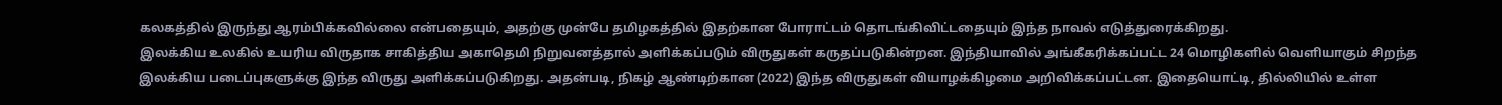கலகத்தில் இருந்து ஆரம்பிக்கவில்லை என்பதையும், அதற்கு முன்பே தமிழகத்தில் இதற்கான போராட்டம் தொடங்கிவிட்டதையும் இந்த நாவல் எடுத்துரைக்கிறது.
இலக்கிய உலகில் உயரிய விருதாக சாகித்திய அகாதெமி நிறுவனத்தால் அளிக்கப்படும் விருதுகள் கருதப்படுகின்றன. இந்தியாவில் அங்கீகரிக்கப்பட்ட 24 மொழிகளில் வெளியாகும் சிறந்த இலக்கிய படைப்புகளுக்கு இந்த விருது அளிக்கப்படுகிறது. அதன்படி, நிகழ் ஆண்டிற்கான (2022) இந்த விருதுகள் வியாழக்கிழமை அறிவிக்கப்பட்டன. இதையொட்டி, தில்லியில் உள்ள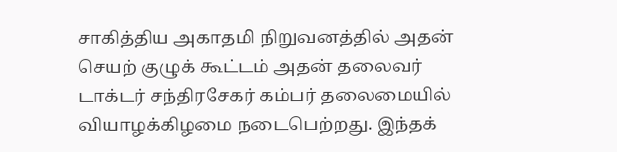சாகித்திய அகாதமி நிறுவனத்தில் அதன் செயற் குழுக் கூட்டம் அதன் தலைவர் டாக்டர் சந்திரசேகர் கம்பர் தலைமையில் வியாழக்கிழமை நடைபெற்றது. இந்தக்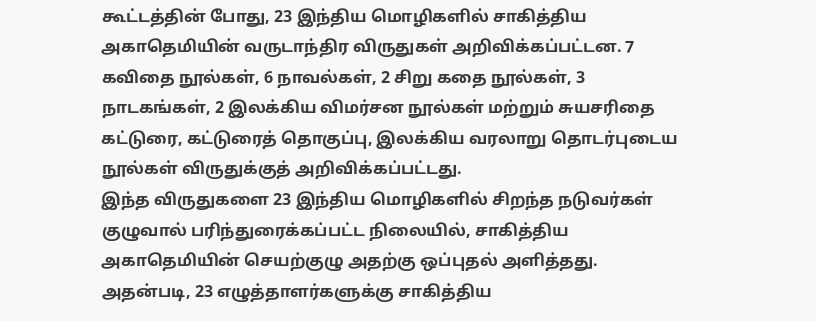கூட்டத்தின் போது, 23 இந்திய மொழிகளில் சாகித்திய அகாதெமியின் வருடாந்திர விருதுகள் அறிவிக்கப்பட்டன. 7 கவிதை நூல்கள், 6 நாவல்கள், 2 சிறு கதை நூல்கள், 3 நாடகங்கள், 2 இலக்கிய விமர்சன நூல்கள் மற்றும் சுயசரிதை கட்டுரை, கட்டுரைத் தொகுப்பு, இலக்கிய வரலாறு தொடர்புடைய நூல்கள் விருதுக்குத் அறிவிக்கப்பட்டது.
இந்த விருதுகளை 23 இந்திய மொழிகளில் சிறந்த நடுவர்கள் குழுவால் பரிந்துரைக்கப்பட்ட நிலையில், சாகித்திய அகாதெமியின் செயற்குழு அதற்கு ஒப்புதல் அளித்தது.
அதன்படி, 23 எழுத்தாளர்களுக்கு சாகித்திய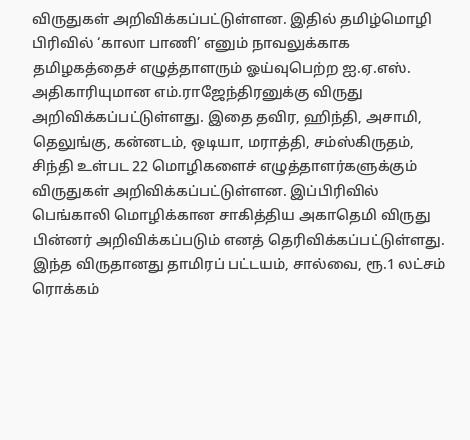விருதுகள் அறிவிக்கப்பட்டுள்ளன. இதில் தமிழ்மொழி பிரிவில் ‘காலா பாணி’ எனும் நாவலுக்காக தமிழகத்தைச் எழுத்தாளரும் ஓய்வுபெற்ற ஐ.ஏ.எஸ். அதிகாரியுமான எம்.ராஜேந்திரனுக்கு விருது அறிவிக்கப்பட்டுள்ளது. இதை தவிர, ஹிந்தி, அசாமி, தெலுங்கு, கன்னடம், ஒடியா, மராத்தி, சம்ஸ்கிருதம், சிந்தி உள்பட 22 மொழிகளைச் எழுத்தாளர்களுக்கும் விருதுகள் அறிவிக்கப்பட்டுள்ளன. இப்பிரிவில் பெங்காலி மொழிக்கான சாகித்திய அகாதெமி விருது பின்னர் அறிவிக்கப்படும் எனத் தெரிவிக்கப்பட்டுள்ளது. இந்த விருதானது தாமிரப் பட்டயம், சால்வை, ரூ.1 லட்சம் ரொக்கம்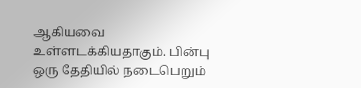ஆகியவை உள்ளடக்கியதாகும். பின்பு ஒரு தேதியில் நடைபெறும்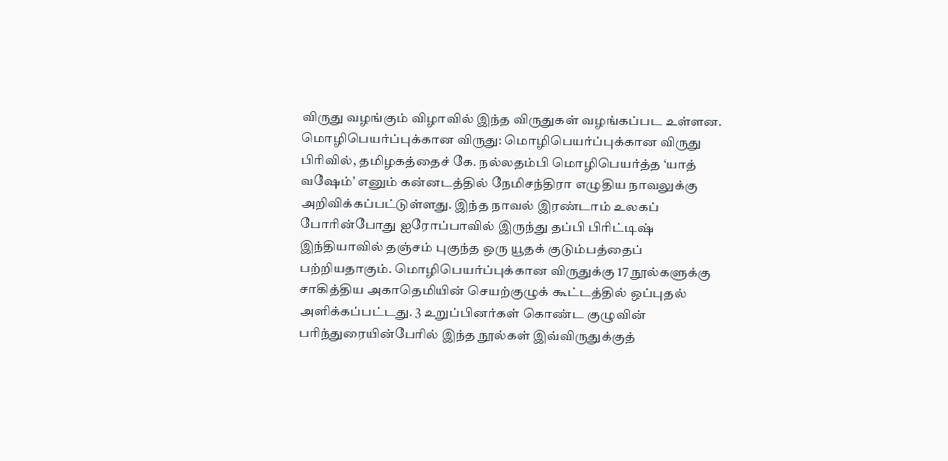விருது வழங்கும் விழாவில் இந்த விருதுகள் வழங்கப்பட உள்ளன.
மொழிபெயர்ப்புக்கான விருது: மொழிபெயர்ப்புக்கான விருது பிரிவில், தமிழகத்தைச் கே. நல்லதம்பி மொழிபெயர்த்த ‘யாத் வஷேம்’ எனும் கன்னடத்தில் நேமிசந்திரா எழுதிய நாவலுக்கு அறிவிக்கப்பட்டுள்ளது. இந்த நாவல் இரண்டாம் உலகப் போரின்போது ஐரோப்பாவில் இருந்து தப்பி பிரிட்டிஷ் இந்தியாவில் தஞ்சம் புகுந்த ஒரு யூதக் குடும்பத்தைப் பற்றியதாகும். மொழிபெயர்ப்புக்கான விருதுக்கு 17 நூல்களுக்கு சாகித்திய அகாதெமியின் செயற்குழுக் கூட்டத்தில் ஒப்புதல் அளிக்கப்பட்டது. 3 உறுப்பினர்கள் கொண்ட குழுவின் பரிந்துரையின்பேரில் இந்த நூல்கள் இவ்விருதுக்குத்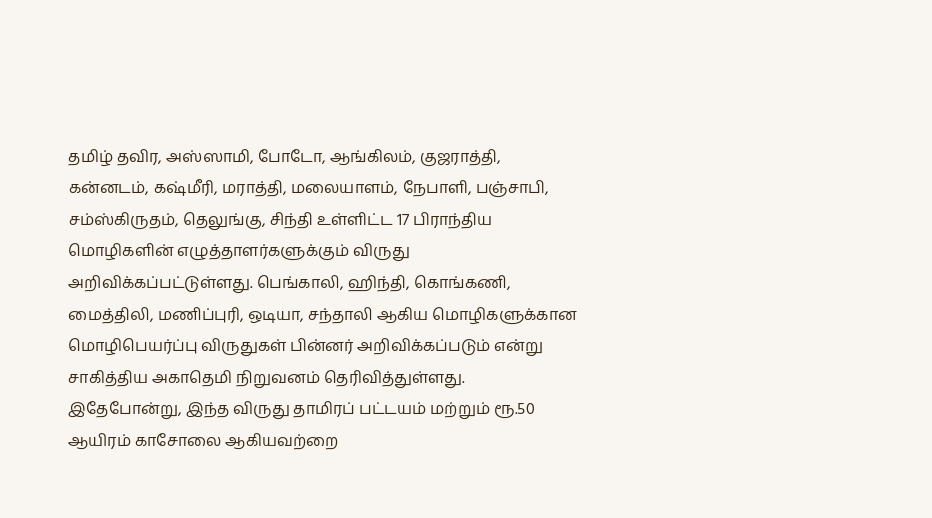தமிழ் தவிர, அஸ்ஸாமி, போடோ, ஆங்கிலம், குஜராத்தி, கன்னடம், கஷ்மீரி, மராத்தி, மலையாளம், நேபாளி, பஞ்சாபி, சம்ஸ்கிருதம், தெலுங்கு, சிந்தி உள்ளிட்ட 17 பிராந்திய மொழிகளின் எழுத்தாளர்களுக்கும் விருது அறிவிக்கப்பட்டுள்ளது. பெங்காலி, ஹிந்தி, கொங்கணி, மைத்திலி, மணிப்புரி, ஒடியா, சந்தாலி ஆகிய மொழிகளுக்கான மொழிபெயர்ப்பு விருதுகள் பின்னர் அறிவிக்கப்படும் என்று சாகித்திய அகாதெமி நிறுவனம் தெரிவித்துள்ளது. இதேபோன்று, இந்த விருது தாமிரப் பட்டயம் மற்றும் ரூ.50 ஆயிரம் காசோலை ஆகியவற்றை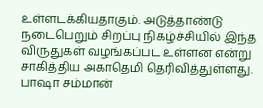உள்ளடக்கியதாகும். அடுத்தாண்டு நடைபெறும் சிறப்பு நிகழ்ச்சியில் இந்த விருதுகள் வழங்கப்பட உள்ளன என்று சாகித்திய அகாதெமி தெரிவித்துள்ளது.
பாஷா சம்மான்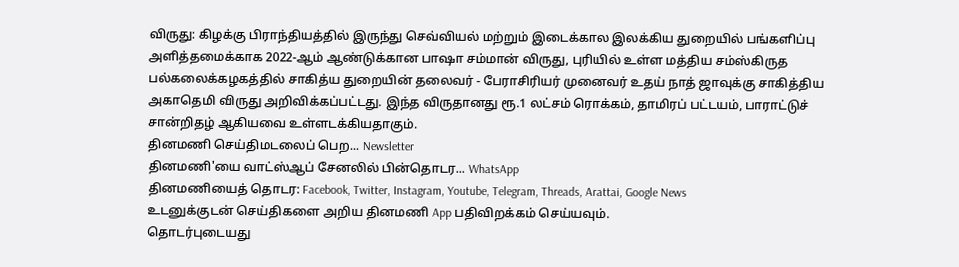விருது: கிழக்கு பிராந்தியத்தில் இருந்து செவ்வியல் மற்றும் இடைக்கால இலக்கிய துறையில் பங்களிப்பு அளித்தமைக்காக 2022-ஆம் ஆண்டுக்கான பாஷா சம்மான் விருது, புரியில் உள்ள மத்திய சம்ஸ்கிருத பல்கலைக்கழகத்தில் சாகித்ய துறையின் தலைவர் - பேராசிரியர் முனைவர் உதய் நாத் ஜாவுக்கு சாகித்திய அகாதெமி விருது அறிவிக்கப்பட்டது. இந்த விருதானது ரூ.1 லட்சம் ரொக்கம், தாமிரப் பட்டயம், பாராட்டுச் சான்றிதழ் ஆகியவை உள்ளடக்கியதாகும்.
தினமணி செய்திமடலைப் பெற... Newsletter
தினமணி'யை வாட்ஸ்ஆப் சேனலில் பின்தொடர... WhatsApp
தினமணியைத் தொடர: Facebook, Twitter, Instagram, Youtube, Telegram, Threads, Arattai, Google News
உடனுக்குடன் செய்திகளை அறிய தினமணி App பதிவிறக்கம் செய்யவும்.
தொடர்புடையது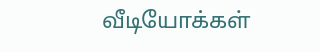வீடியோக்கள்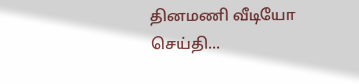தினமணி வீடியோ செய்தி...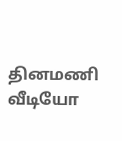தினமணி வீடியோ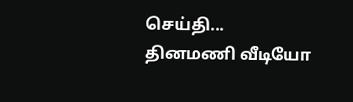செய்தி...
தினமணி வீடியோ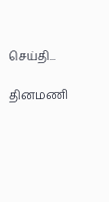செய்தி...

தினமணி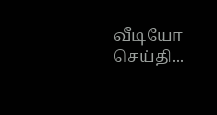வீடியோ செய்தி...